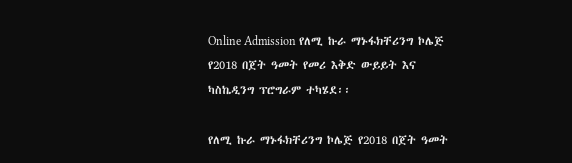Online Admission የለሚ ኩራ ማኑፋክቸሪንግ ኮሌጅ የ2018 በጀት ዓመት የመሪ እቅድ ውይይት እና ካስኬዲንግ ፕሮግራም ተካሄደ፡፡

የለሚ ኩራ ማኑፋክቸሪንግ ኮሌጅ የ2018 በጀት ዓመት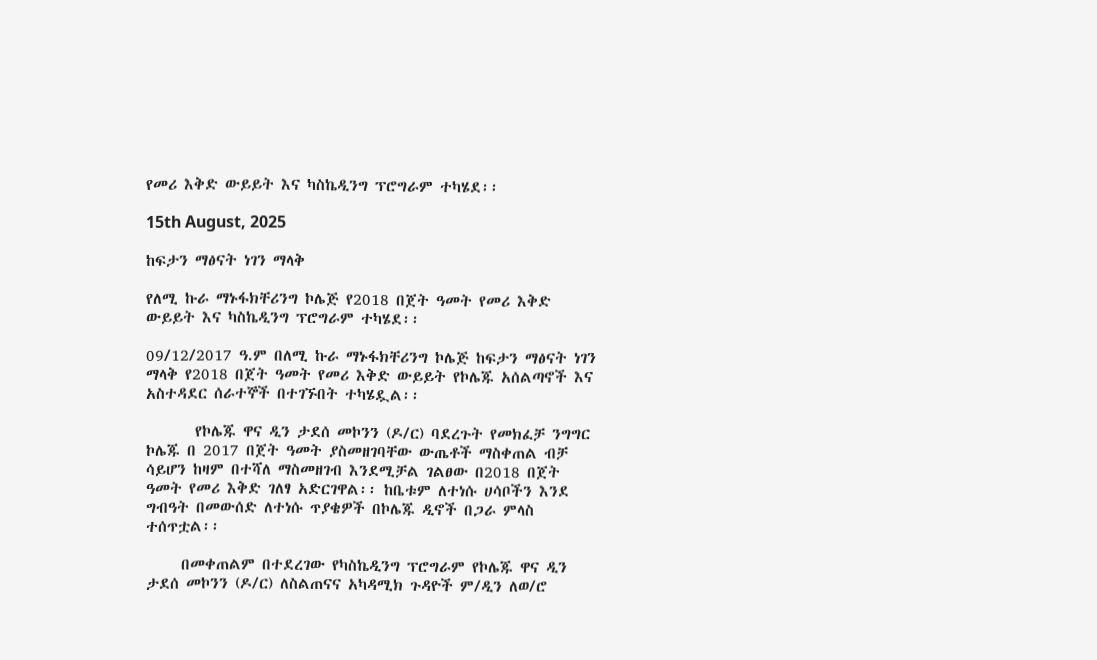የመሪ እቅድ ውይይት እና ካስኬዲንግ ፕሮግራም ተካሄደ፡፡

15th August, 2025

ከፍታን ማፅናት ነገን ማላቅ

የለሚ ኩራ ማኑፋክቸሪንግ ኮሌጅ የ2018 በጀት ዓመት የመሪ እቅድ ውይይት እና ካስኬዲንግ ፕሮግራም ተካሄደ፡፡

09/12/2017 ዓ.ም በለሚ ኩራ ማኑፋክቸሪንግ ኮሌጅ ከፍታን ማፅናት ነገን ማላቅ የ2018 በጀት ዓመት የመሪ እቅድ ውይይት የኮሌጁ አሰልጣኖች እና አስተዳደር ሰራተኞች በተገኙበት ተካሄዷል፡፡

       የኮሌጁ ዋና ዲን ታደሰ መኮንን (ዶ/ር) ባደረጉት የመክፈቻ ንግግር ኮሌጁ በ 2017 በጀት ዓመት ያስመዘገባቸው ውጤቶች ማስቀጠል ብቻ ሳይሆን ከዛም በተሻለ ማስመዘገብ እንደሚቻል ገልፀው በ2018 በጀት ዓመት የመሪ እቅድ ገለፃ አድርገዋል፡፡ ከቤቱም ለተነሱ ሀሳቦችን እንደ ግብዓት በመውሰድ ለተነሱ ጥያቄዎች በኮሌጁ ዲኖች በጋራ ምላስ ተሰጥቷል፡፡

     በመቀጠልም በተደረገው የካስኬዲንግ ፕሮግራም የኮሌጁ ዋና ዲን ታደሰ መኮንን (ዶ/ር) ለስልጠናና አካዳሚክ ጉዳዮች ም/ዲን ለወ/ሮ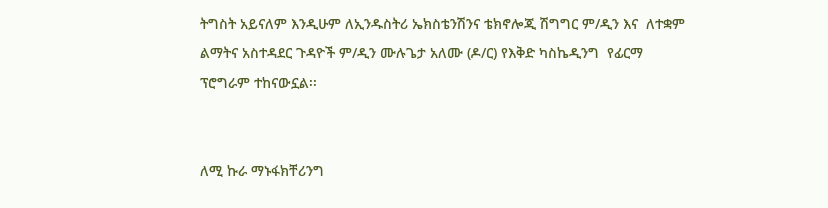ትግስት አይናለም እንዲሁም ለኢንዱስትሪ ኤክስቴንሽንና ቴክኖሎጂ ሽግግር ም/ዲን እና  ለተቋም ልማትና አስተዳደር ጉዳዮች ም/ዲን ሙሉጌታ አለሙ (ዶ/ር) የእቅድ ካስኬዲንግ  የፊርማ ፕሮግራም ተከናውኗል፡፡


ለሚ ኩራ ማኑፋክቸሪንግ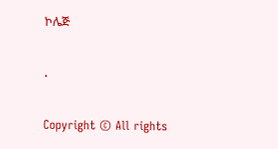ኮሌጅ

.

Copyright © All rights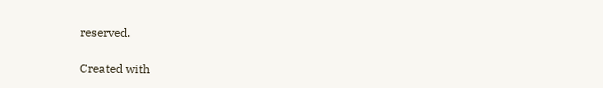reserved.

Created with